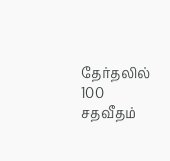தேர்தலில் 100 சதவீதம்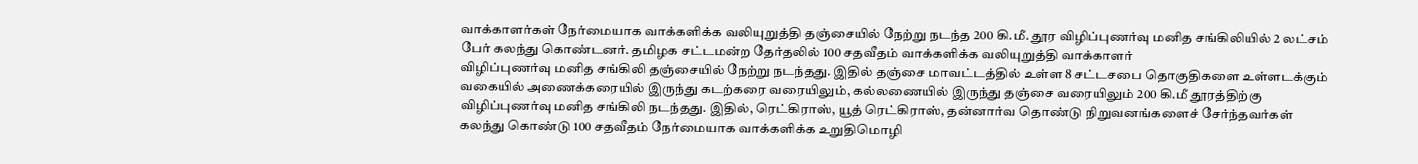வாக்காளர்கள் நேர்மையாக வாக்களிக்க வலியுறுத்தி தஞ்சையில் நேற்று நடந்த 200 கி.மீ. தூர விழிப்புணர்வு மனித சங்கிலியில் 2 லட்சம் பேர் கலந்து கொண்டனர். தமிழக சட்டமன்ற தேர்தலில் 100 சதவீதம் வாக்களிக்க வலியுறுத்தி வாக்காளர்
விழிப்புணர்வு மனித சங்கிலி தஞ்சையில் நேற்று நடந்தது. இதில் தஞ்சை மாவட்டத்தில் உள்ள 8 சட்டசபை தொகுதிகளை உள்ளடக்கும் வகையில் அணைக்கரையில் இருந்து கடற்கரை வரையிலும், கல்லணையில் இருந்து தஞ்சை வரையிலும் 200 கி.மீ தூரத்திற்கு விழிப்புணர்வு மனித சங்கிலி நடந்தது. இதில், ரெட்கிராஸ், யூத் ரெட்கிராஸ், தன்னார்வ தொண்டு நிறுவனங்களைச் சேர்ந்தவர்கள் கலந்து கொண்டு 100 சதவீதம் நேர்மையாக வாக்களிக்க உறுதிமொழி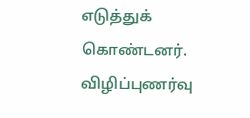எடுத்துக் கொண்டனர்.
விழிப்புணர்வு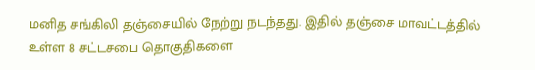மனித சங்கிலி தஞ்சையில் நேற்று நடந்தது. இதில் தஞ்சை மாவட்டத்தில் உள்ள 8 சட்டசபை தொகுதிகளை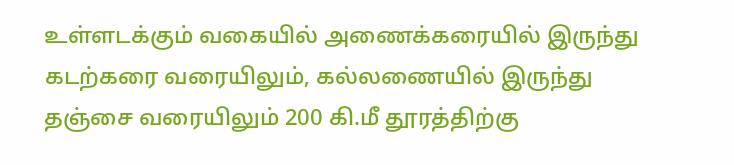உள்ளடக்கும் வகையில் அணைக்கரையில் இருந்து கடற்கரை வரையிலும், கல்லணையில் இருந்து தஞ்சை வரையிலும் 200 கி.மீ தூரத்திற்கு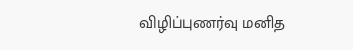விழிப்புணர்வு மனித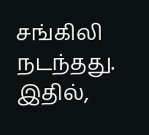சங்கிலி நடந்தது. இதில்,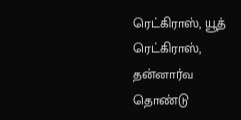ரெட்கிராஸ், யூத் ரெட்கிராஸ், தன்னார்வ தொண்டு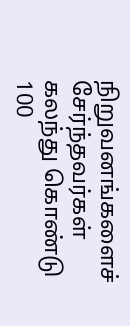நிறுவனங்களைச் சேர்ந்தவர்கள் கலந்து கொண்டு 100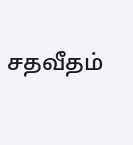சதவீதம்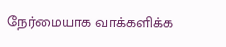நேர்மையாக வாக்களிக்க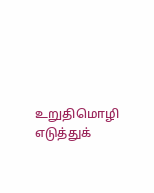உறுதிமொழி எடுத்துக்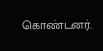கொண்டனர்.